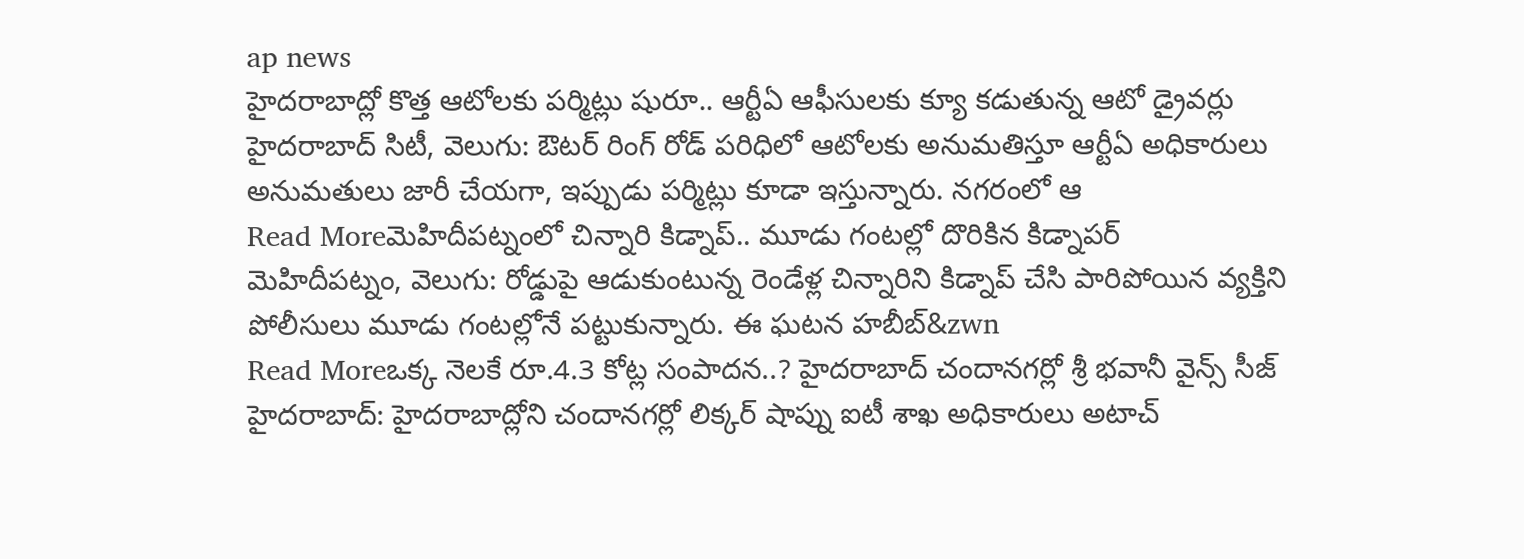ap news
హైదరాబాద్లో కొత్త ఆటోలకు పర్మిట్లు షురూ.. ఆర్టీఏ ఆఫీసులకు క్యూ కడుతున్న ఆటో డ్రైవర్లు
హైదరాబాద్ సిటీ, వెలుగు: ఔటర్ రింగ్ రోడ్ పరిధిలో ఆటోలకు అనుమతిస్తూ ఆర్టీఏ అధికారులు అనుమతులు జారీ చేయగా, ఇప్పుడు పర్మిట్లు కూడా ఇస్తున్నారు. నగరంలో ఆ
Read Moreమెహిదీపట్నంలో చిన్నారి కిడ్నాప్.. మూడు గంటల్లో దొరికిన కిడ్నాపర్
మెహిదీపట్నం, వెలుగు: రోడ్డుపై ఆడుకుంటున్న రెండేళ్ల చిన్నారిని కిడ్నాప్ చేసి పారిపోయిన వ్యక్తిని పోలీసులు మూడు గంటల్లోనే పట్టుకున్నారు. ఈ ఘటన హబీబ్&zwn
Read Moreఒక్క నెలకే రూ.4.3 కోట్ల సంపాదన..? హైదరాబాద్ చందానగర్లో శ్రీ భవానీ వైన్స్ సీజ్
హైదరాబాద్: హైదరాబాద్లోని చందానగర్లో లిక్కర్ షాప్ను ఐటీ శాఖ అధికారులు అటాచ్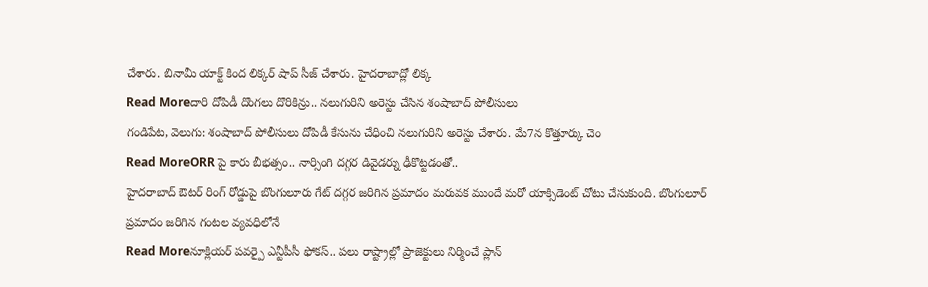చేశారు. బినామీ యాక్ట్ కింద లిక్కర్ షాప్ సీజ్ చేశారు. హైదరాబాద్లో లిక్క
Read Moreదారి దోపిడీ దొంగలు దొరికిన్రు.. నలుగురిని అరెస్టు చేసిన శంషాబాద్ పోలీసులు
గండిపేట, వెలుగు: శంషాబాద్ పోలీసులు దోపిడీ కేసును చేధించి నలుగురిని అరెస్టు చేశారు. మే7న కొత్తూర్కు చెం
Read MoreORR పై కారు బీభత్సం.. నార్సింగి దగ్గర డివైడర్ను ఢీకొట్టడంతో..
హైదరాబాద్ ఔటర్ రింగ్ రోడ్డుపై బొంగులూరు గేట్ దగ్గర జరిగిన ప్రమాదం మరువక ముందే మరో యాక్సిడెంట్ చోటు చేసుకుంది. బొంగులూర్ ప్రమాదం జరిగిన గంటల వ్యవధిలోనే
Read Moreనూక్లియర్ పవర్పై ఎన్టీపీసీ ఫోకస్.. పలు రాష్ట్రాల్లో ప్రాజెక్టులు నిర్మించే ప్లాన్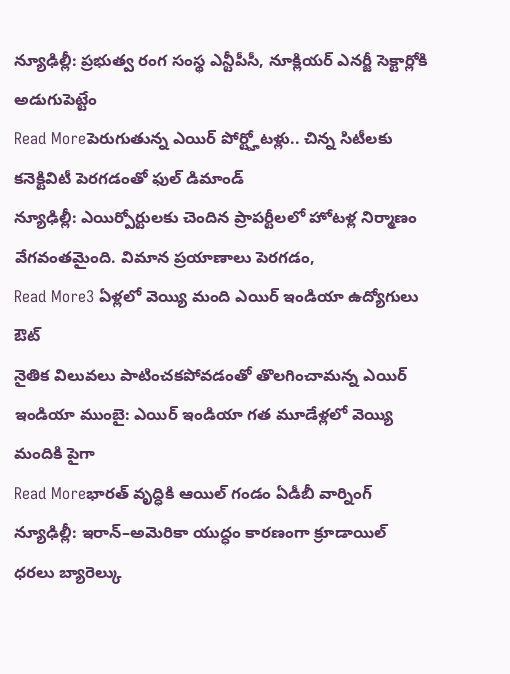న్యూఢిల్లీ: ప్రభుత్వ రంగ సంస్థ ఎన్టీపీసీ, నూక్లియర్ ఎనర్జీ సెక్టార్లోకి అడుగుపెట్టేం
Read Moreపెరుగుతున్న ఎయిర్ పోర్ట్హోటళ్లు.. చిన్న సిటీలకు కనెక్టివిటీ పెరగడంతో ఫుల్ డిమాండ్
న్యూఢిల్లీ: ఎయిర్పోర్టులకు చెందిన ప్రాపర్టీలలో హోటళ్ల నిర్మాణం వేగవంతమైంది. విమాన ప్రయాణాలు పెరగడం,
Read More3 ఏళ్లలో వెయ్యి మంది ఎయిర్ ఇండియా ఉద్యోగులు ఔట్
నైతిక విలువలు పాటించకపోవడంతో తొలగించామన్న ఎయిర్ ఇండియా ముంబై: ఎయిర్ ఇండియా గత మూడేళ్లలో వెయ్యి మందికి పైగా
Read Moreభారత్ వృద్ధికి ఆయిల్ గండం ఏడీబీ వార్నింగ్
న్యూఢిల్లీ: ఇరాన్–అమెరికా యుద్ధం కారణంగా క్రూడాయిల్ ధరలు బ్యారెల్కు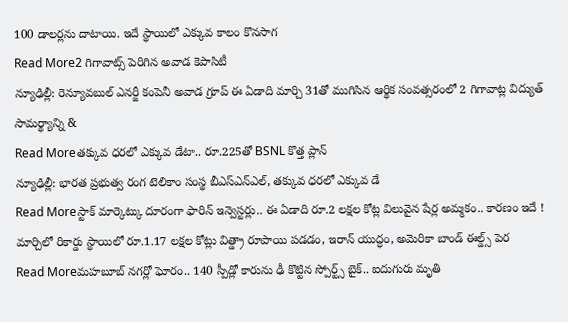100 డాలర్లను దాటాయి. ఇదే స్థాయిలో ఎక్కువ కాలం కొనసాగ
Read More2 గిగావాట్స్ పెరిగిన అవాడ కెపాసిటీ
న్యూఢిల్లీ: రెన్యూవబుల్ ఎనర్జీ కంపెనీ అవాడ గ్రూప్ ఈ ఏడాది మార్చి 31తో ముగిసిన ఆర్థిక సంవత్సరంలో 2 గిగావాట్ల విద్యుత్ సామర్థ్యాన్ని &
Read Moreతక్కువ ధరలో ఎక్కువ డేటా.. రూ.225తో BSNL కొత్త ప్లాన్
న్యూఢిల్లీ: భారత ప్రభుత్వ రంగ టెలికాం సంస్థ బీఎస్ఎన్ఎల్, తక్కువ ధరలో ఎక్కువ డే
Read Moreస్టాక్ మార్కెట్కు దూరంగా ఫారిన్ ఇన్వెస్టర్లు.. ఈ ఏడాది రూ.2 లక్షల కోట్ల విలువైన షేర్ల అమ్మకం.. కారణం ఇదే !
మార్చిలో రికార్డు స్థాయిలో రూ.1.17 లక్షల కోట్లు విత్డ్రా రూపాయి పడడం, ఇరాన్ యుద్ధం, అమెరికా బాండ్ ఈల్డ్స్ పెర
Read Moreమహబూబ్ నగర్లో ఘోరం.. 140 స్పీడ్లో కారును ఢీ కొట్టిన స్పోర్ట్స్ బైక్.. ఐదుగురు మృతి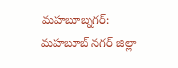మహబూబ్నగర్: మహబూబ్ నగర్ జిల్లా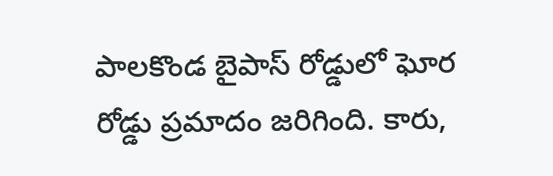పాలకొండ బైపాస్ రోడ్డులో ఘోర రోడ్డు ప్రమాదం జరిగింది. కారు,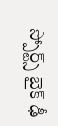స్పోర్ట్స్ బైక్ ఢీ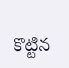కొట్టిన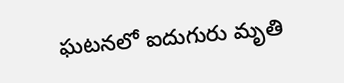ఘటనలో ఐదుగురు మృతి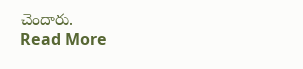చెందారు.
Read More